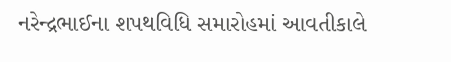નરેન્દ્રભાઈના શપથવિધિ સમારોહમાં આવતીકાલે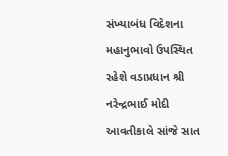સંખ્યાબંધ વિદેશના મહાનુભાવો ઉપસ્થિત રહેશે વડાપ્રધાન શ્રી નરેન્દ્રભાઈ મોદી આવતીકાલે સાંજે સાત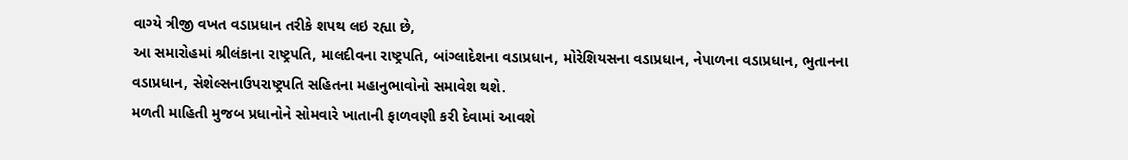વાગ્યે ત્રીજી વખત વડાપ્રધાન તરીકે શપથ લઇ રહ્યા છે,
આ સમારોહમાં શ્રીલંકાના રાષ્ટ્રપતિ, માલદીવના રાષ્ટ્રપતિ, બાંગ્લાદેશના વડાપ્રધાન, મોરેશિયસના વડાપ્રધાન, નેપાળના વડાપ્રધાન, ભુતાનના વડાપ્રધાન, સેશેલ્સનાઉપરાષ્ટ્રપતિ સહિતના મહાનુભાવોનો સમાવેશ થશે.
મળતી માહિતી મુજબ પ્રધાનોને સોમવારે ખાતાની ફાળવણી કરી દેવામાં આવશે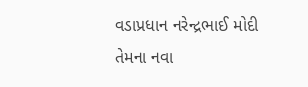વડાપ્રધાન નરેન્દ્રભાઈ મોદી તેમના નવા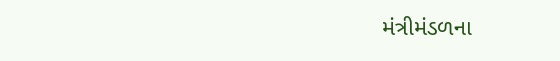મંત્રીમંડળના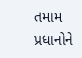તમામ પ્રધાનોને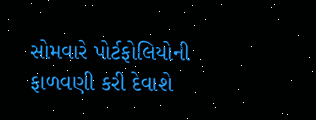સોમવારે પોર્ટફોલિયોની ફાળવણી કરી દેવાશે